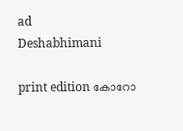ad
Deshabhimani

print edition കോറോ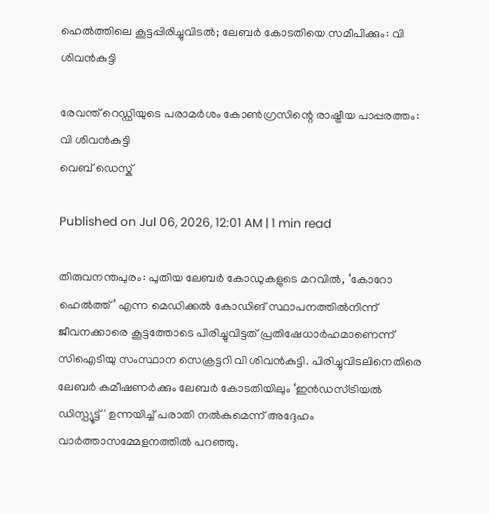ഹെൽത്തിലെ കൂട്ടപ്പിരിച്ചുവിടൽ; ലേബർ കോടതിയെ സമീപിക്കും: വി ശിവൻകുട്ടി

രേവന്ത് റെഡ്ഡിയുടെ പരാമർശം കോൺഗ്രസിന്റെ രാഷ്ട്രീയ പാപ്പരത്തം: വി ശിവൻകുട്ടി
വെബ് ഡെസ്ക്

Published on Jul 06, 2026, 12:01 AM | 1 min read

തിരുവനന്തപുരം: പുതിയ ലേബർ കോഡുകളുടെ മറവിൽ, ‘കോറോ ഹെൽത്ത്‌’ എന്ന മെഡിക്കൽ കോഡിങ്‌ സ്ഥാപനത്തിൽനിന്ന്‌ ജീവനക്കാരെ കൂട്ടത്തോടെ പിരിച്ചുവിട്ടത്‌ പ്രതിഷേധാർഹമാണെന്ന്‌ സിഐടിയു സംസ്ഥാന സെക്രട്ടറി വി ശിവൻകുട്ടി. പിരിച്ചുവിടലിനെതിരെ ലേബർ കമീഷണർക്കും ലേബർ കോടതിയിലും ‘ഇൻഡസ്ട്രിയൽ ഡിസ്പ്യൂട്ട്' ഉന്നയിച്ച്‌ പരാതി നൽകുമെന്ന്‌ അദ്ദേഹം വാർത്താസമ്മേളനത്തിൽ പറഞ്ഞു.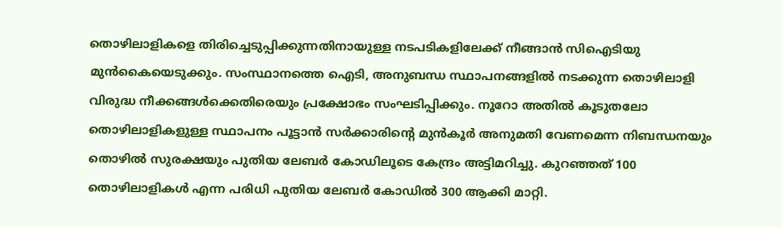തൊഴിലാളികളെ തിരിച്ചെടുപ്പിക്കുന്നതിനായുള്ള നടപടികളിലേക്ക് നീങ്ങാൻ സിഐടിയു മുൻകൈയെടുക്കും. സംസ്ഥാനത്തെ ഐടി, അനുബന്ധ സ്ഥാപനങ്ങളിൽ നടക്കുന്ന തൊഴിലാളി വിരുദ്ധ നീക്കങ്ങൾക്കെതിരെയും പ്രക്ഷോഭം സംഘടിപ്പിക്കും. നൂറോ അതിൽ കൂടുതലോ തൊഴിലാളികളുള്ള സ്ഥാപനം പൂട്ടാൻ സർക്കാരിന്റെ മുൻകൂർ അനുമതി വേണമെന്ന നിബന്ധനയും തൊഴിൽ സുരക്ഷയും പുതിയ ലേബർ കോഡിലൂടെ കേന്ദ്രം അട്ടിമറിച്ചു. കുറഞ്ഞത്‌ 100 തൊഴിലാളികൾ എന്ന പരിധി പുതിയ ലേബർ കോഡിൽ 300 ആക്കി മാറ്റി.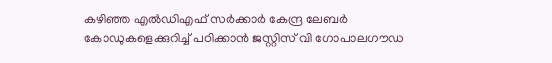കഴിഞ്ഞ എൽഡിഎഫ് സർക്കാർ കേന്ദ്ര ലേബർ കോഡുകളെക്കുറിച്ച് പഠിക്കാൻ ജസ്റ്റിസ് വി ഗോപാലഗൗഡ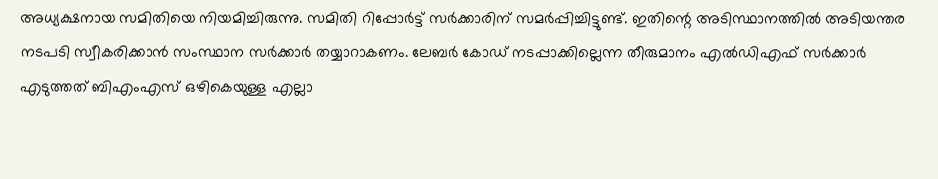അധ്യക്ഷനായ സമിതിയെ നിയമിച്ചിരുന്നു. സമിതി റിപ്പോർട്ട് സർക്കാരിന് സമർപ്പിച്ചിട്ടുണ്ട്‌. ഇതിന്റെ അടിസ്ഥാനത്തിൽ അടിയന്തര നടപടി സ്വീകരിക്കാൻ സംസ്ഥാന സർക്കാർ തയ്യാറാകണം. ലേബർ കോഡ്‌ നടപ്പാക്കില്ലെന്ന തീരുമാനം എൽഡിഎഫ് സർക്കാർ എടുത്തത് ബിഎംഎസ് ഒഴികെയുള്ള എല്ലാ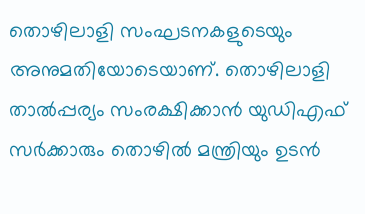തൊഴിലാളി സംഘടനകളുടെയും അനുമതിയോടെയാണ്. തൊഴിലാളി താൽപ്പര്യം സംരക്ഷിക്കാൻ യുഡിഎഫ്‌ സർക്കാരും തൊഴിൽ മന്ത്രിയും ഉടൻ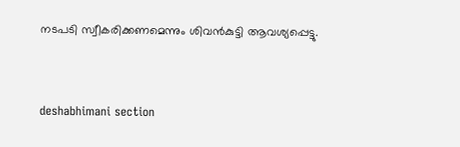നടപടി സ്വീകരിക്കണമെന്നും ശിവൻകുട്ടി ആവശ്യപ്പെട്ടു.



deshabhimani section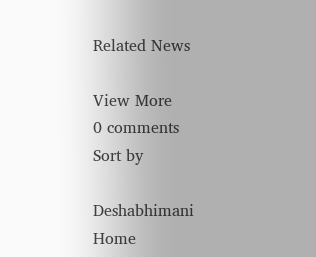Related News

View More
0 comments
Sort by

Deshabhimani
Home